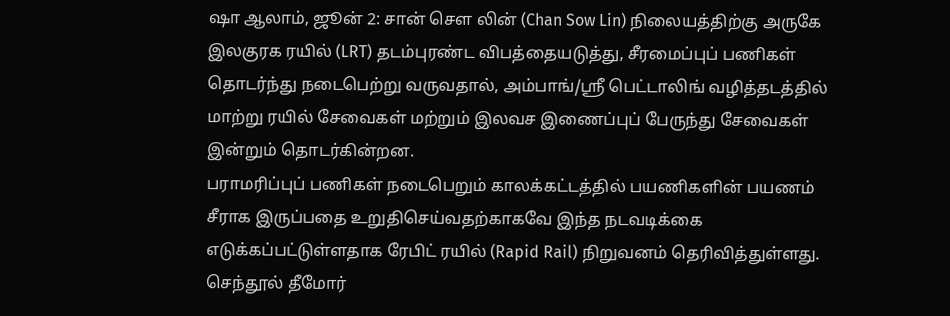ஷா ஆலாம், ஜூன் 2: சான் சௌ லின் (Chan Sow Lin) நிலையத்திற்கு அருகே இலகுரக ரயில் (LRT) தடம்புரண்ட விபத்தையடுத்து, சீரமைப்புப் பணிகள் தொடர்ந்து நடைபெற்று வருவதால், அம்பாங்/ஸ்ரீ பெட்டாலிங் வழித்தடத்தில் மாற்று ரயில் சேவைகள் மற்றும் இலவச இணைப்புப் பேருந்து சேவைகள் இன்றும் தொடர்கின்றன.
பராமரிப்புப் பணிகள் நடைபெறும் காலக்கட்டத்தில் பயணிகளின் பயணம் சீராக இருப்பதை உறுதிசெய்வதற்காகவே இந்த நடவடிக்கை எடுக்கப்பட்டுள்ளதாக ரேபிட் ரயில் (Rapid Rail) நிறுவனம் தெரிவித்துள்ளது.
செந்தூல் தீமோர்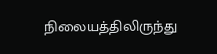நிலையத்திலிருந்து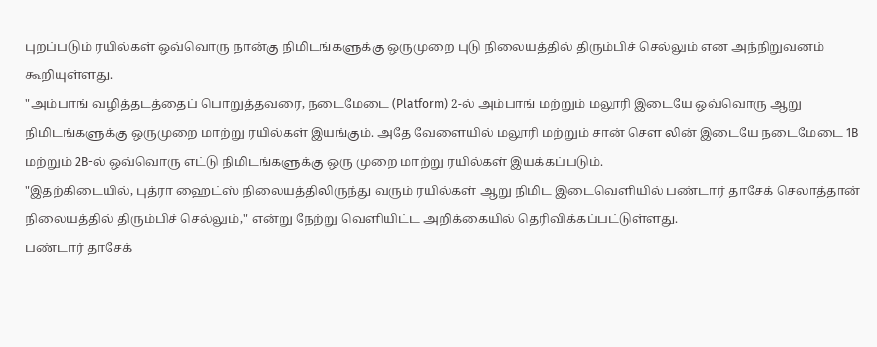புறப்படும் ரயில்கள் ஒவ்வொரு நான்கு நிமிடங்களுக்கு ஒருமுறை புடு நிலையத்தில் திரும்பிச் செல்லும் என அந்நிறுவனம் கூறியுள்ளது.
"அம்பாங் வழித்தடத்தைப் பொறுத்தவரை, நடைமேடை (Platform) 2-ல் அம்பாங் மற்றும் மலூரி இடையே ஒவ்வொரு ஆறு நிமிடங்களுக்கு ஒருமுறை மாற்று ரயில்கள் இயங்கும். அதே வேளையில் மலூரி மற்றும் சான் சௌ லின் இடையே நடைமேடை 1B மற்றும் 2B-ல் ஒவ்வொரு எட்டு நிமிடங்களுக்கு ஒரு முறை மாற்று ரயில்கள் இயக்கப்படும்.
"இதற்கிடையில், புத்ரா ஹைட்ஸ் நிலையத்திலிருந்து வரும் ரயில்கள் ஆறு நிமிட இடைவெளியில் பண்டார் தாசேக் செலாத்தான் நிலையத்தில் திரும்பிச் செல்லும்," என்று நேற்று வெளியிட்ட அறிக்கையில் தெரிவிக்கப்பட்டுள்ளது.
பண்டார் தாசேக்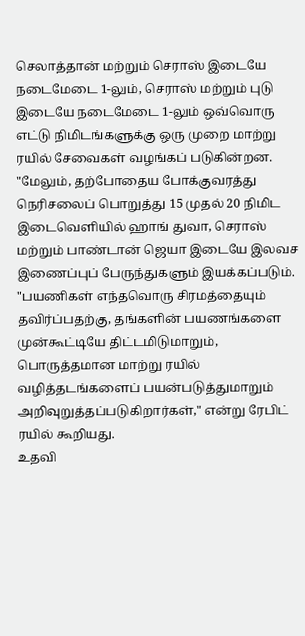செலாத்தான் மற்றும் செராஸ் இடையே நடைமேடை 1-லும், செராஸ் மற்றும் புடு இடையே நடைமேடை 1-லும் ஒவ்வொரு எட்டு நிமிடங்களுக்கு ஒரு முறை மாற்று ரயில் சேவைகள் வழங்கப் படுகின்றன.
"மேலும், தற்போதைய போக்குவரத்து நெரிசலைப் பொறுத்து 15 முதல் 20 நிமிட இடைவெளியில் ஹாங் துவா, செராஸ் மற்றும் பாண்டான் ஜெயா இடையே இலவச இணைப்புப் பேருந்துகளும் இயக்கப்படும்.
"பயணிகள் எந்தவொரு சிரமத்தையும் தவிர்ப்பதற்கு, தங்களின் பயணங்களை முன்கூட்டியே திட்டமிடுமாறும், பொருத்தமான மாற்று ரயில் வழித்தடங்களைப் பயன்படுத்துமாறும் அறிவுறுத்தப்படுகிறார்கள்," என்று ரேபிட் ரயில் கூறியது.
உதவி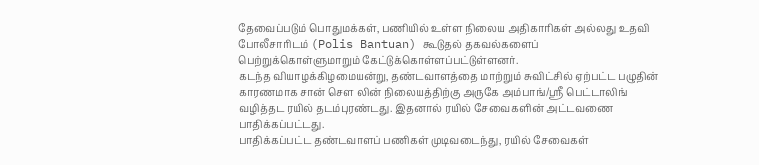தேவைப்படும் பொதுமக்கள், பணியில் உள்ள நிலைய அதிகாரிகள் அல்லது உதவி போலீசாரிடம் (Polis Bantuan) கூடுதல் தகவல்களைப் பெற்றுக்கொள்ளுமாறும் கேட்டுக்கொள்ளப்பட்டுள்ளனர்.
கடந்த வியாழக்கிழமையன்று, தண்டவாளத்தை மாற்றும் சுவிட்சில் ஏற்பட்ட பழுதின் காரணமாக சான் சௌ லின் நிலையத்திற்கு அருகே அம்பாங்/ஸ்ரீ பெட்டாலிங் வழித்தட ரயில் தடம்புரண்டது. இதனால் ரயில் சேவைகளின் அட்டவணை பாதிக்கப்பட்டது.
பாதிக்கப்பட்ட தண்டவாளப் பணிகள் முடிவடைந்து, ரயில் சேவைகள்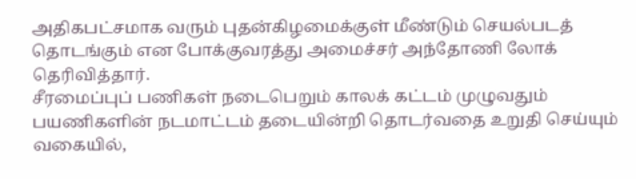அதிகபட்சமாக வரும் புதன்கிழமைக்குள் மீண்டும் செயல்படத் தொடங்கும் என போக்குவரத்து அமைச்சர் அந்தோணி லோக் தெரிவித்தார்.
சீரமைப்புப் பணிகள் நடைபெறும் காலக் கட்டம் முழுவதும் பயணிகளின் நடமாட்டம் தடையின்றி தொடர்வதை உறுதி செய்யும் வகையில்,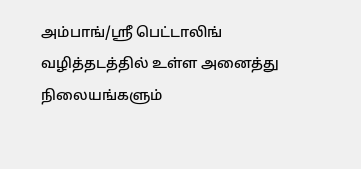அம்பாங்/ஸ்ரீ பெட்டாலிங் வழித்தடத்தில் உள்ள அனைத்து நிலையங்களும்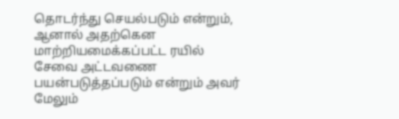தொடர்ந்து செயல்படும் என்றும், ஆனால் அதற்கென மாற்றியமைக்கப்பட்ட ரயில் சேவை அட்டவணை பயன்படுத்தப்படும் என்றும் அவர் மேலும்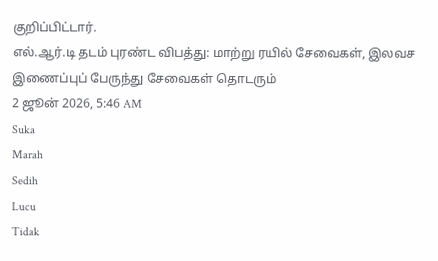குறிப்பிட்டார்.
எல்.ஆர்.டி தடம் புரண்ட விபத்து: மாற்று ரயில் சேவைகள், இலவச இணைப்புப் பேருந்து சேவைகள் தொடரும்
2 ஜூன் 2026, 5:46 AM
Suka
Marah
Sedih
Lucu
Tidak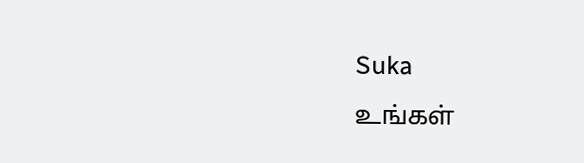Suka
உங்கள்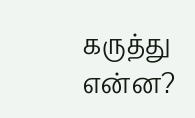கருத்து என்ன?